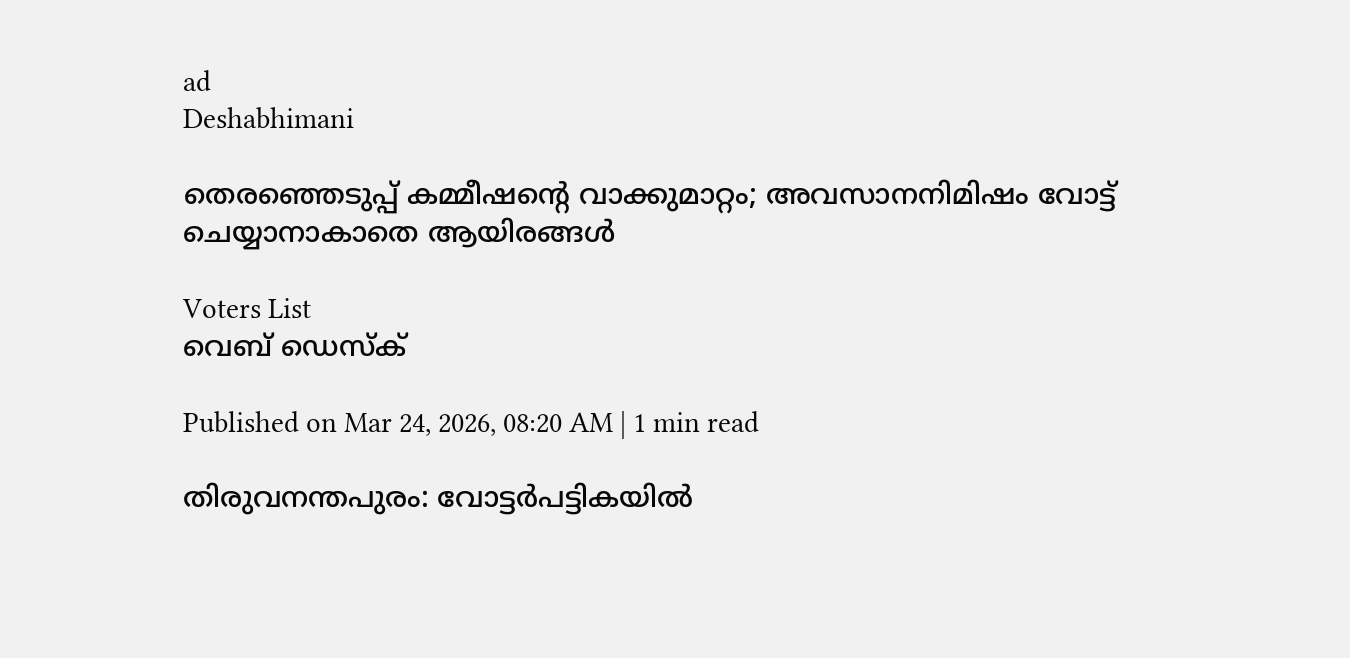ad
Deshabhimani

തെരഞ്ഞെടുപ്പ് കമ്മീഷന്റെ വാക്കുമാറ്റം; അവസാനനിമിഷം വോട്ട് ചെയ്യാനാകാതെ ആയിരങ്ങൾ

Voters List
വെബ് ഡെസ്ക്

Published on Mar 24, 2026, 08:20 AM | 1 min read

തിരുവനന്തപുരം: വോട്ടർപട്ടികയിൽ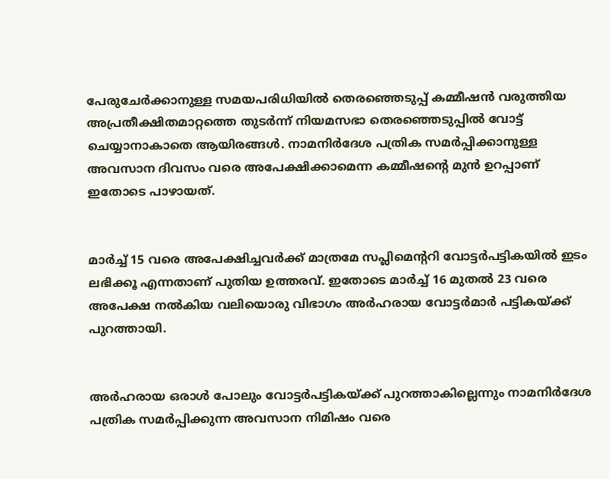പേരുചേർക്കാനുള്ള സമയപരിധിയിൽ തെരഞ്ഞെടുപ്പ് കമ്മീഷൻ വരുത്തിയ അപ്രതീക്ഷിതമാറ്റത്തെ തുടർന്ന് നിയമസഭാ തെരഞ്ഞെടുപ്പിൽ വോട്ട് ചെയ്യാനാകാതെ ആയിരങ്ങൾ. നാമനിർദേശ പത്രിക സമർപ്പിക്കാനുള്ള അവസാന ദിവസം വരെ അപേക്ഷിക്കാമെന്ന കമ്മീഷന്റെ മുൻ ഉറപ്പാണ് ഇതോടെ പാഴായത്.


മാർച്ച് 15 വരെ അപേക്ഷിച്ചവർക്ക് മാത്രമേ സപ്ലിമെന്ററി വോട്ടർപട്ടികയിൽ ഇടം ലഭിക്കൂ എന്നതാണ് പുതിയ ഉത്തരവ്. ഇതോടെ മാർച്ച് 16 മുതൽ 23 വരെ അപേക്ഷ നൽകിയ വലിയൊരു വിഭാഗം അർഹരായ വോട്ടർമാർ പട്ടികയ്ക്ക് പുറത്തായി.


അർഹരായ ഒരാൾ പോലും വോട്ടർപട്ടികയ്ക്ക് പുറത്താകില്ലെന്നും നാമനിർദേശ പത്രിക സമർപ്പിക്കുന്ന അവസാന നിമിഷം വരെ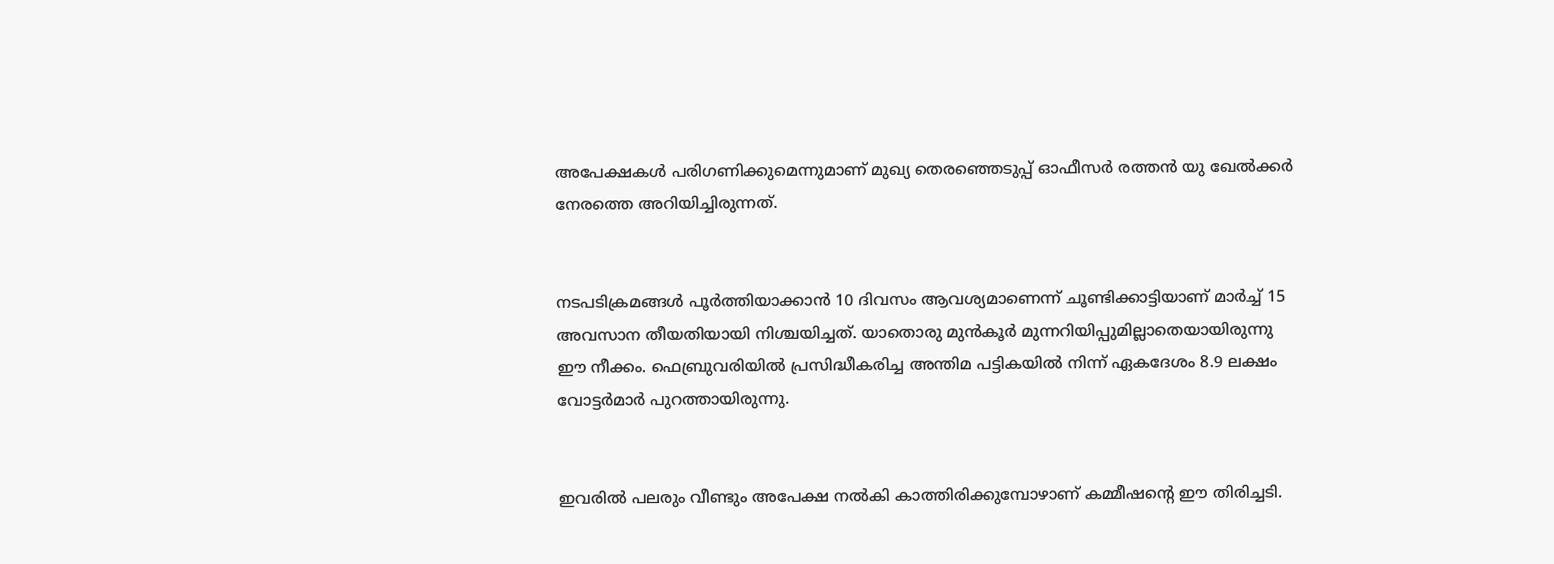അപേക്ഷകൾ പരിഗണിക്കുമെന്നുമാണ് മുഖ്യ തെരഞ്ഞെടുപ്പ് ഓഫീസർ രത്തൻ യു ഖേൽക്കർ നേരത്തെ അറിയിച്ചിരുന്നത്.


നടപടിക്രമങ്ങൾ പൂർത്തിയാക്കാൻ 10 ദിവസം ആവശ്യമാണെന്ന് ചൂണ്ടിക്കാട്ടിയാണ് മാർച്ച് 15 അവസാന തീയതിയായി നിശ്ചയിച്ചത്. യാതൊരു മുൻകൂർ മുന്നറിയിപ്പുമില്ലാതെയായിരുന്നു ഈ നീക്കം. ഫെബ്രുവരിയിൽ പ്രസിദ്ധീകരിച്ച അന്തിമ പട്ടികയിൽ നിന്ന് ഏകദേശം 8.9 ലക്ഷം വോട്ടർമാർ പുറത്തായിരുന്നു.


ഇവരിൽ പലരും വീണ്ടും അപേക്ഷ നൽകി കാത്തിരിക്കുമ്പോഴാണ് കമ്മീഷന്റെ ഈ തിരിച്ചടി.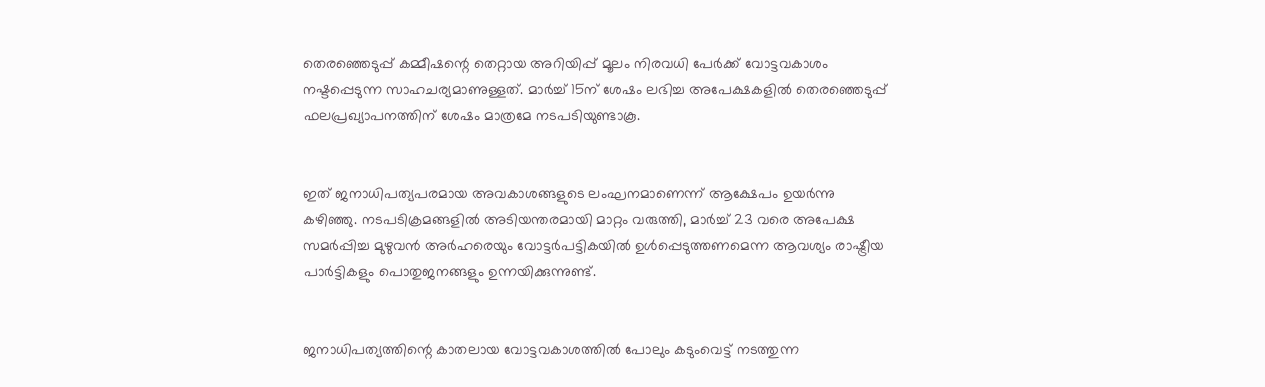തെരഞ്ഞെടുപ്പ് കമ്മീഷന്റെ തെറ്റായ അറിയിപ്പ് മൂലം നിരവധി പേർക്ക് വോട്ടവകാശം നഷ്ടപ്പെടുന്ന സാഹചര്യമാണുള്ളത്. മാർച്ച് 15ന് ശേഷം ലഭിച്ച അപേക്ഷകളിൽ തെരഞ്ഞെടുപ്പ് ഫലപ്രഖ്യാപനത്തിന് ശേഷം മാത്രമേ നടപടിയുണ്ടാകൂ.


ഇത് ജനാധിപത്യപരമായ അവകാശങ്ങളുടെ ലംഘനമാണെന്ന് ആക്ഷേപം ഉയർന്നു കഴിഞ്ഞു. നടപടിക്രമങ്ങളിൽ അടിയന്തരമായി മാറ്റം വരുത്തി, മാർച്ച് 23 വരെ അപേക്ഷ സമർപ്പിച്ച മുഴുവൻ അർഹരെയും വോട്ടർപട്ടികയിൽ ഉൾപ്പെടുത്തണമെന്ന ആവശ്യം രാഷ്ട്രീയ പാർട്ടികളും പൊതുജനങ്ങളും ഉന്നയിക്കുന്നുണ്ട്.


ജനാധിപത്യത്തിന്റെ കാതലായ വോട്ടവകാശത്തിൽ പോലും കടുംവെട്ട് നടത്തുന്ന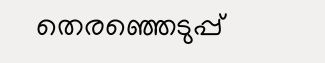തെരഞ്ഞെടുപ്പ്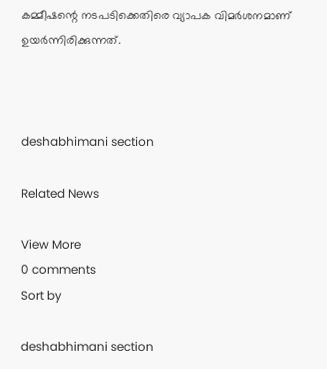കമ്മീഷന്റെ നടപടിക്കെതിരെ വ്യാപക വിമർശനമാണ് ഉയർന്നിരിക്കുന്നത്.



deshabhimani section

Related News

View More
0 comments
Sort by

deshabhimani section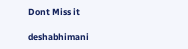Dont Miss it

deshabhimani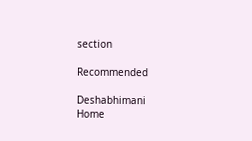section

Recommended

Deshabhimani
Home